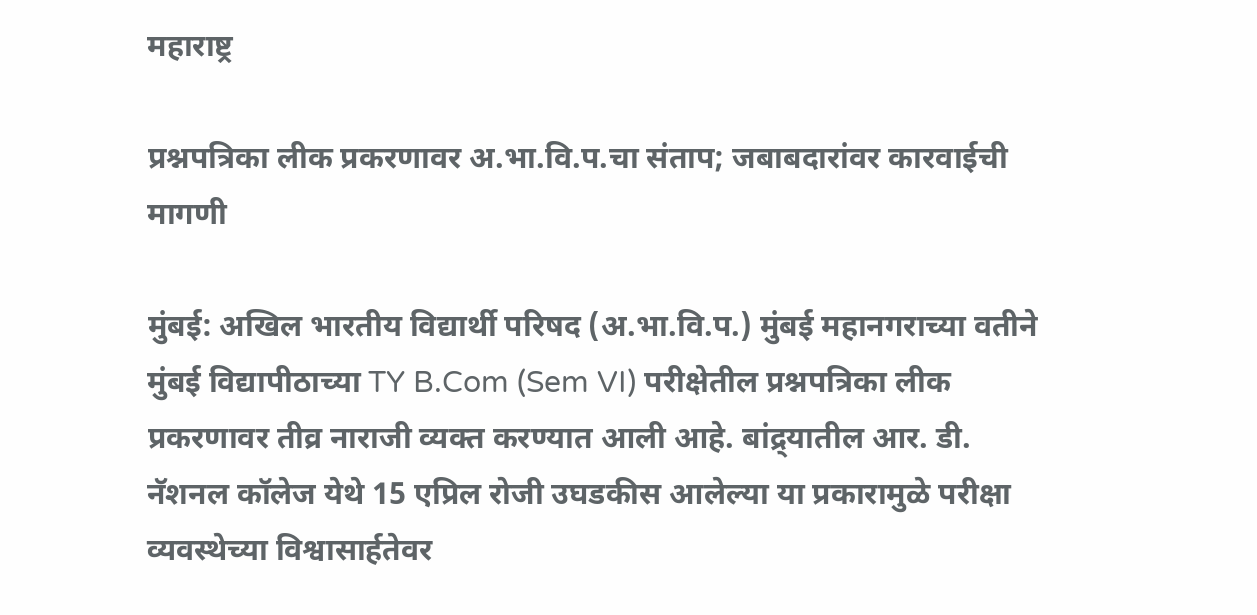महाराष्ट्र

प्रश्नपत्रिका लीक प्रकरणावर अ.भा.वि.प.चा संताप; जबाबदारांवर कारवाईची मागणी

मुंबई: अखिल भारतीय विद्यार्थी परिषद (अ.भा.वि.प.) मुंबई महानगराच्या वतीने मुंबई विद्यापीठाच्या TY B.Com (Sem VI) परीक्षेतील प्रश्नपत्रिका लीक प्रकरणावर तीव्र नाराजी व्यक्त करण्यात आली आहे. बांद्र्यातील आर. डी. नॅशनल कॉलेज येथे 15 एप्रिल रोजी उघडकीस आलेल्या या प्रकारामुळे परीक्षा व्यवस्थेच्या विश्वासार्हतेवर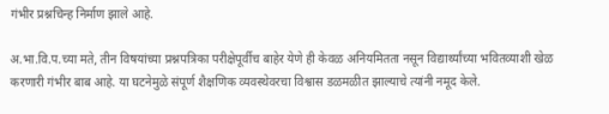गंभीर प्रश्नचिन्ह निर्माण झाले आहे.

अ.भा.वि.प.च्या मते, तीन विषयांच्या प्रश्नपत्रिका परीक्षेपूर्वीच बाहेर येणे ही केवळ अनियमितता नसून विद्यार्थ्यांच्या भवितव्याशी खेळ करणारी गंभीर बाब आहे. या घटनेमुळे संपूर्ण शैक्षणिक व्यवस्थेवरचा विश्वास डळमळीत झाल्याचे त्यांनी नमूद केले.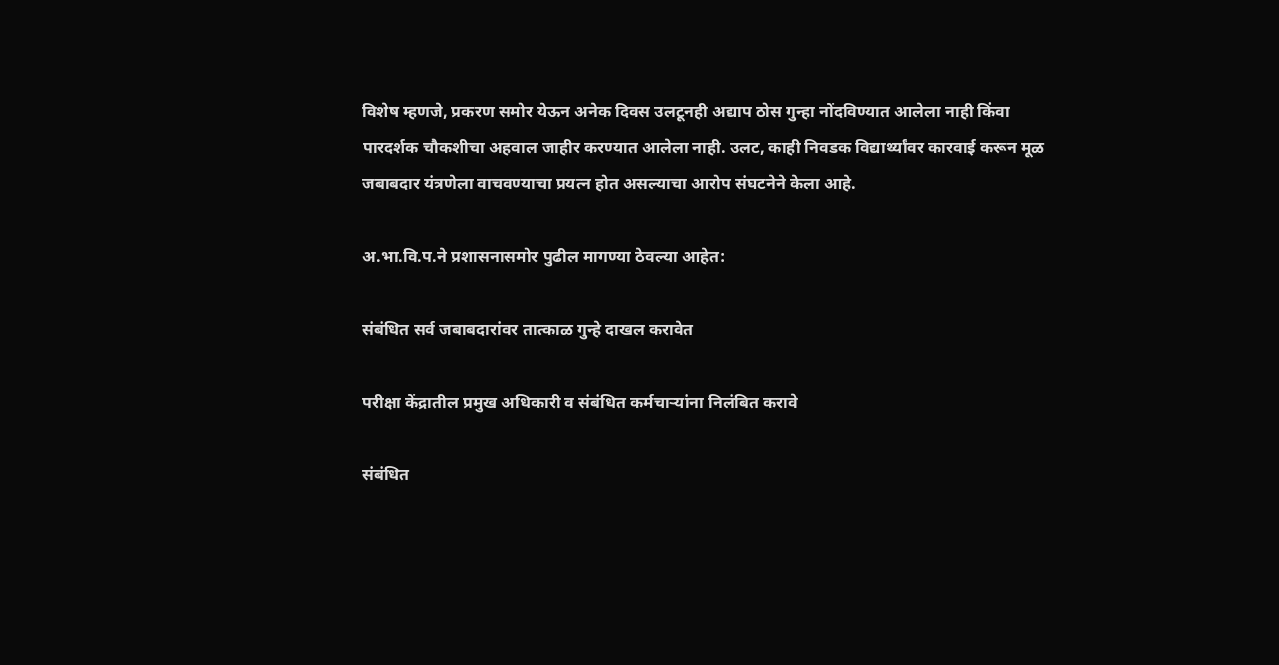विशेष म्हणजे, प्रकरण समोर येऊन अनेक दिवस उलटूनही अद्याप ठोस गुन्हा नोंदविण्यात आलेला नाही किंवा पारदर्शक चौकशीचा अहवाल जाहीर करण्यात आलेला नाही. उलट, काही निवडक विद्यार्थ्यांवर कारवाई करून मूळ जबाबदार यंत्रणेला वाचवण्याचा प्रयत्न होत असल्याचा आरोप संघटनेने केला आहे.

अ.भा.वि.प.ने प्रशासनासमोर पुढील मागण्या ठेवल्या आहेत:

संबंधित सर्व जबाबदारांवर तात्काळ गुन्हे दाखल करावेत

परीक्षा केंद्रातील प्रमुख अधिकारी व संबंधित कर्मचाऱ्यांना निलंबित करावे

संबंधित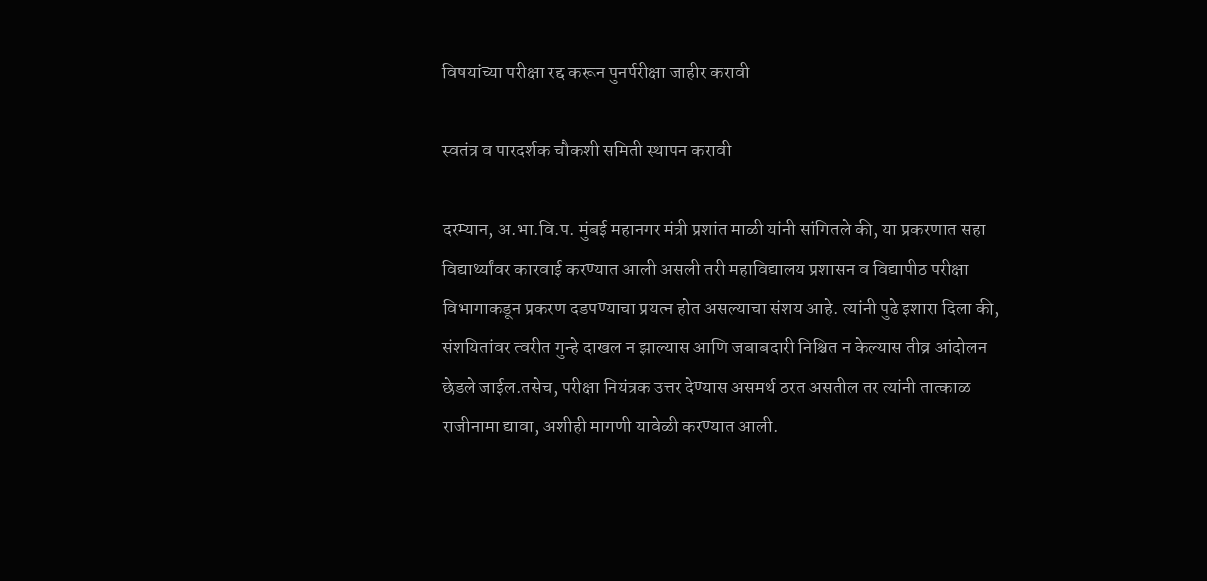विषयांच्या परीक्षा रद्द करून पुनर्परीक्षा जाहीर करावी

स्वतंत्र व पारदर्शक चौकशी समिती स्थापन करावी

दरम्यान, अ.भा.वि.प. मुंबई महानगर मंत्री प्रशांत माळी यांनी सांगितले की, या प्रकरणात सहा विद्यार्थ्यांवर कारवाई करण्यात आली असली तरी महाविद्यालय प्रशासन व विद्यापीठ परीक्षा विभागाकडून प्रकरण दडपण्याचा प्रयत्न होत असल्याचा संशय आहे. त्यांनी पुढे इशारा दिला की, संशयितांवर त्वरीत गुन्हे दाखल न झाल्यास आणि जबाबदारी निश्चित न केल्यास तीव्र आंदोलन छेडले जाईल.तसेच, परीक्षा नियंत्रक उत्तर देण्यास असमर्थ ठरत असतील तर त्यांनी तात्काळ राजीनामा द्यावा, अशीही मागणी यावेळी करण्यात आली.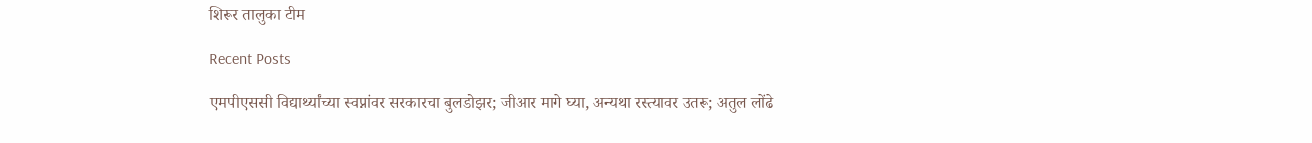शिरूर तालुका टीम

Recent Posts

एमपीएससी विद्यार्थ्यांच्या स्वप्नांवर सरकारचा बुलडोझर; जीआर मागे घ्या, अन्यथा रस्त्यावर उतरू; अतुल लोंढे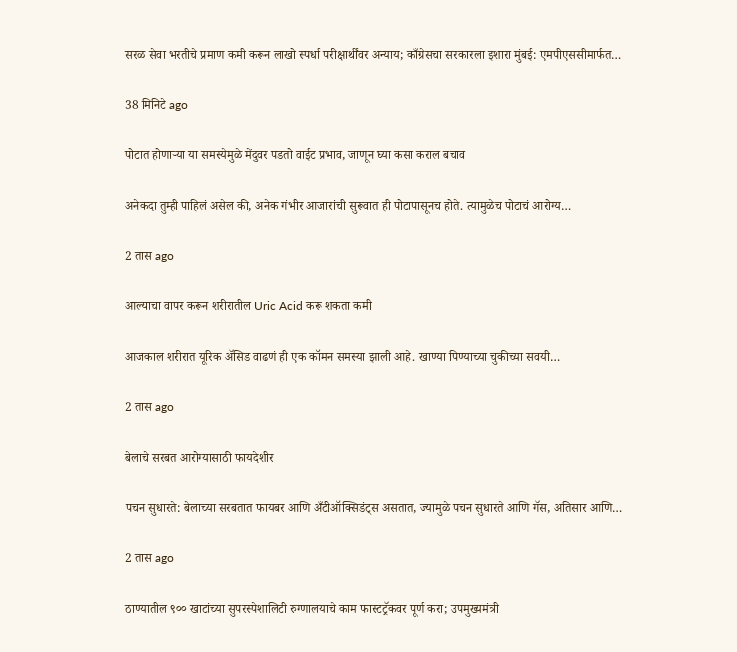सरळ सेवा भरतीचे प्रमाण कमी करून लाखो स्पर्धा परीक्षार्थींवर अन्याय; काँग्रेसचा सरकारला इशारा मुंबई: एमपीएससीमार्फत…

38 मिनिटे ago

पोटात होणाऱ्या या समस्येमुळे मेंदुवर पडतो वाईट प्रभाव, जाणून घ्या कसा कराल बचाव

अनेकदा तुम्ही पाहिलं असेल की, अनेक गंभीर आजारांची सुरूवात ही पोटापासूनच होते. त्यामुळेच पोटाचं आरोग्य…

2 तास ago

आल्याचा वापर करून शरीरातील Uric Acid करू शकता कमी

आजकाल शरीरात यूरिक अ‍ॅसिड वाढणं ही एक कॉमन समस्या झाली आहे. खाण्या पिण्याच्या चुकीच्या सवयी…

2 तास ago

बेलाचे सरबत आरोग्यासाठी फायदेशीर

पचन सुधारते: बेलाच्या सरबतात फायबर आणि अँटीऑक्सिडंट्स असतात, ज्यामुळे पचन सुधारते आणि गॅस, अतिसार आणि…

2 तास ago

ठाण्यातील ९०० खाटांच्या सुपरस्पेशालिटी रुग्णालयाचे काम फास्टट्रॅकवर पूर्ण करा; उपमुख्यमंत्री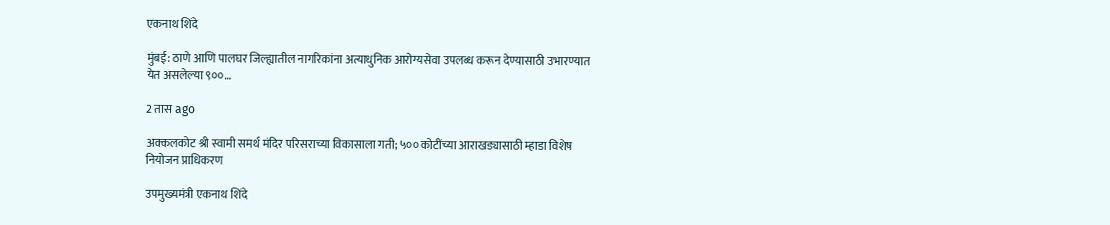एकनाथ शिंदे

मुंबई: ठाणे आणि पालघर जिल्ह्यातील नागरिकांना अत्याधुनिक आरोग्यसेवा उपलब्ध करून देण्यासाठी उभारण्यात येत असलेल्या ९००…

2 तास ago

अक्कलकोट श्री स्वामी समर्थ मंदिर परिसराच्या विकासाला गती; ५०० कोटींच्या आराखड्यासाठी म्हाडा विशेष नियोजन प्राधिकरण

उपमुख्यमंत्री एकनाथ शिंदे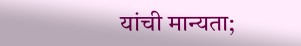यांची मान्यता;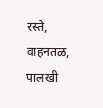रस्ते, वाहनतळ, पालखी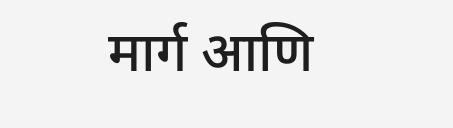मार्ग आणि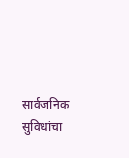सार्वजनिक सुविधांचा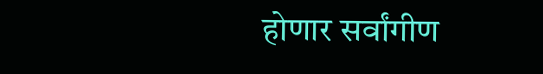होणार सर्वांगीण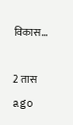विकास…

2 तास ago